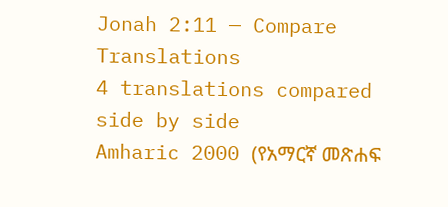Jonah 2:11 — Compare Translations
4 translations compared side by side
Amharic 2000 (የአማርኛ መጽሐፍ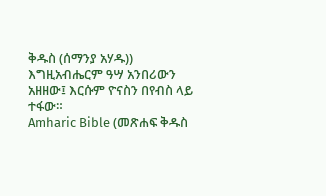ቅዱስ (ሰማንያ አሃዱ))
እግዚአብሔርም ዓሣ አንበሪውን አዘዘው፤ እርሱም ዮናስን በየብስ ላይ ተፋው።
Amharic Bible (መጽሐፍ ቅዱስ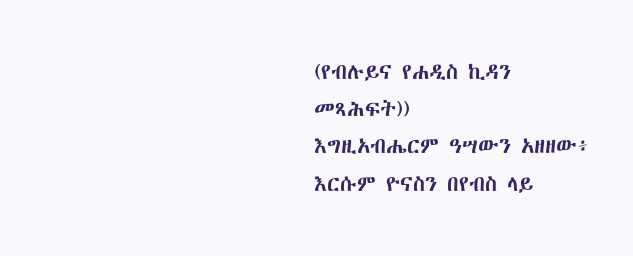(የብሉይና የሐዲስ ኪዳን መጻሕፍት))
እግዚአብሔርም ዓሣውን አዘዘው፥ እርሱም ዮናስን በየብስ ላይ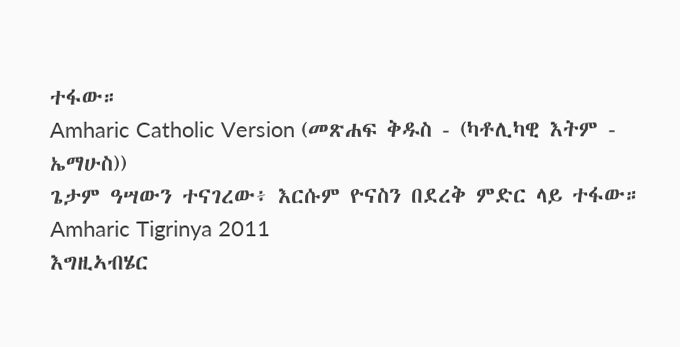ተፋው።
Amharic Catholic Version (መጽሐፍ ቅዱስ - (ካቶሊካዊ እትም - ኤማሁስ))
ጌታም ዓሣውን ተናገረው፥ እርሱም ዮናስን በደረቅ ምድር ላይ ተፋው።
Amharic Tigrinya 2011
እግዚኣብሄር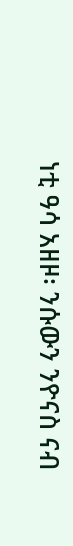ነቲ ዓሳ አዘዞ፡ ንሱውን ንዮናስ ናብ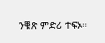ንቑጽ ምድሪ ተፍኦ።